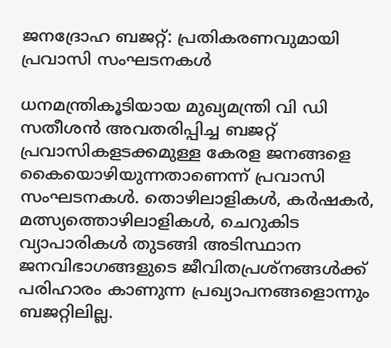ജനദ്രോഹ ബജറ്റ്: പ്രതികരണവുമായി പ്രവാസി സംഘടനകൾ

ധനമന്ത്രികൂടിയായ മുഖ്യമന്ത്രി വി ഡി സതീശൻ അവതരിപ്പിച്ച ബജറ്റ് പ്രവാസികളടക്കമുള്ള കേരള ജനങ്ങളെ കൈയൊഴിയുന്നതാണെന്ന് പ്രവാസി സംഘടനകൾ. തൊഴിലാളികൾ, കർഷകർ, മത്സ്യത്തൊഴിലാളികൾ, ചെറുകിട വ്യാപാരികൾ തുടങ്ങി അടിസ്ഥാന ജനവിഭാഗങ്ങളുടെ ജീവിതപ്രശ്നങ്ങൾക്ക് പരിഹാരം കാണുന്ന പ്രഖ്യാപനങ്ങളൊന്നും ബജറ്റിലില്ല.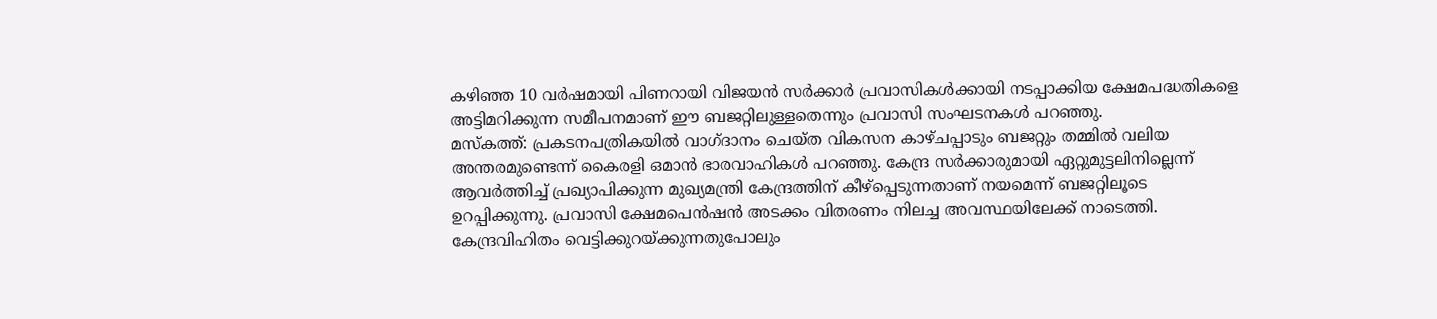കഴിഞ്ഞ 10 വർഷമായി പിണറായി വിജയൻ സർക്കാർ പ്രവാസികൾക്കായി നടപ്പാക്കിയ ക്ഷേമപദ്ധതികളെ അട്ടിമറിക്കുന്ന സമീപനമാണ് ഈ ബജറ്റിലുള്ളതെന്നും പ്രവാസി സംഘടനകൾ പറഞ്ഞു.
മസ്കത്ത്: പ്രകടനപത്രികയിൽ വാഗ്ദാനം ചെയ്ത വികസന കാഴ്ചപ്പാടും ബജറ്റും തമ്മിൽ വലിയ അന്തരമുണ്ടെന്ന് കൈരളി ഒമാൻ ഭാരവാഹികൾ പറഞ്ഞു. കേന്ദ്ര സർക്കാരുമായി ഏറ്റുമുട്ടലിനില്ലെന്ന് ആവർത്തിച്ച് പ്രഖ്യാപിക്കുന്ന മുഖ്യമന്ത്രി കേന്ദ്രത്തിന് കീഴ്പ്പെടുന്നതാണ് നയമെന്ന് ബജറ്റിലൂടെ ഉറപ്പിക്കുന്നു. പ്രവാസി ക്ഷേമപെൻഷൻ അടക്കം വിതരണം നിലച്ച അവസ്ഥയിലേക്ക് നാടെത്തി. കേന്ദ്രവിഹിതം വെട്ടിക്കുറയ്ക്കുന്നതുപോലും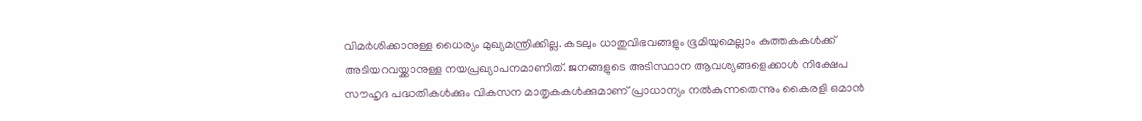വിമർശിക്കാനുള്ള ധൈര്യം മുഖ്യമന്ത്രിക്കില്ല. കടലും ധാതുവിഭവങ്ങളും ഭൂമിയുമെല്ലാം കുത്തകകൾക്ക് അടിയറവയ്ക്കാനുള്ള നയപ്രഖ്യാപനമാണിത്. ജനങ്ങളുടെ അടിസ്ഥാന ആവശ്യങ്ങളെക്കാൾ നിക്ഷേപ സൗഹൃദ പദ്ധതികൾക്കും വികസന മാതൃകകൾക്കുമാണ് പ്രാധാന്യം നൽകുന്നതെന്നും കൈരളി ഒമാൻ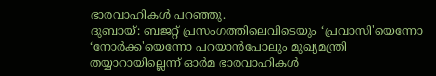ഭാരവാഹികൾ പറഞ്ഞു.
ദുബായ്: ബജറ്റ് പ്രസംഗത്തിലെവിടെയും ‘പ്രവാസി'യെന്നോ ‘നോർക്ക'യെന്നോ പറയാൻപോലും മുഖ്യമന്ത്രി തയ്യാറായില്ലെന്ന് ഓർമ ഭാരവാഹികൾ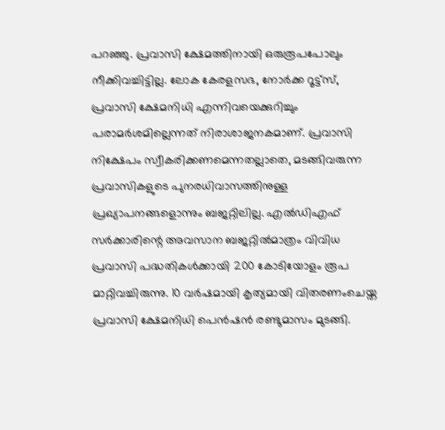പറഞ്ഞു. പ്രവാസി ക്ഷേമത്തിനായി ഒരുരൂപപോലും നീക്കിവച്ചിട്ടില്ല. ലോക കേരളസഭ, നോർക്ക റൂട്ട്സ്, പ്രവാസി ക്ഷേമനിധി എന്നിവയെക്കുറിച്ചും പരാമർശമില്ലെന്നത് നിരാശാജനകമാണ്. പ്രവാസി നിക്ഷേപം സ്വീകരിക്കണമെന്നതല്ലാതെ, മടങ്ങിവരുന്ന പ്രവാസികളുടെ പുനരധിവാസത്തിനുള്ള പ്രഖ്യാപനങ്ങളൊന്നും ബജറ്റിലില്ല. എൽഡിഎഫ് സർക്കാരിന്റെ അവസാന ബജറ്റിൽമാത്രം വിവിധ പ്രവാസി പദ്ധതികൾക്കായി 200 കോടിയോളം രൂപ മാറ്റിവച്ചിരുന്നു. 10 വർഷമായി കൃത്യമായി വിതരണംചെയ്ത പ്രവാസി ക്ഷേമനിധി പെൻഷൻ രണ്ടുമാസം മുടങ്ങി.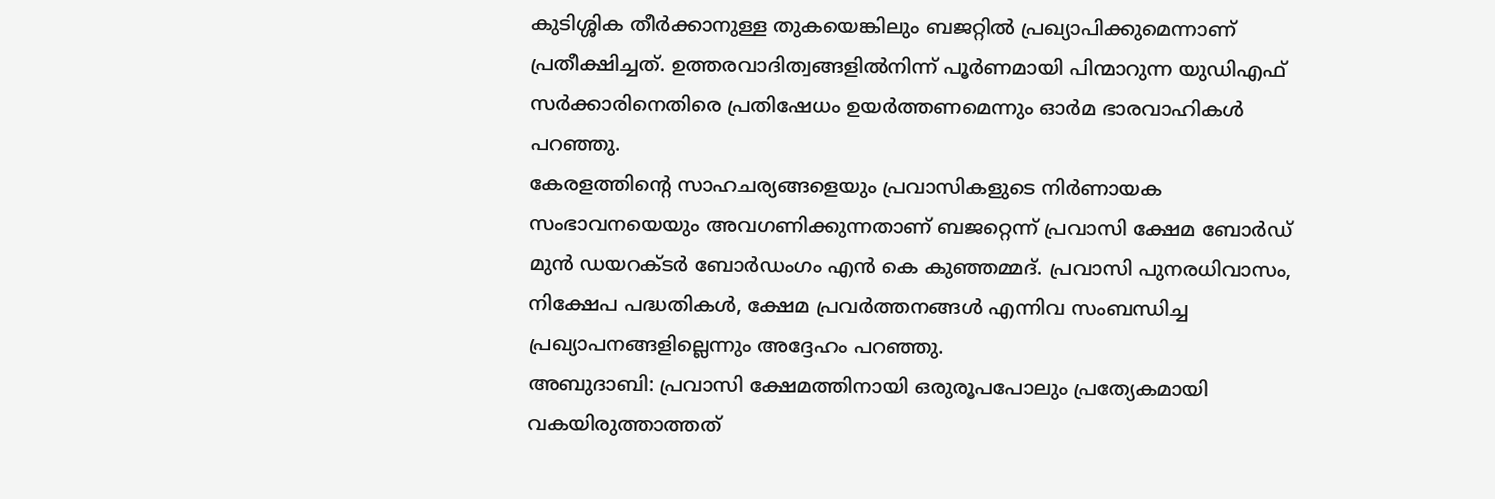കുടിശ്ശിക തീർക്കാനുള്ള തുകയെങ്കിലും ബജറ്റിൽ പ്രഖ്യാപിക്കുമെന്നാണ് പ്രതീക്ഷിച്ചത്. ഉത്തരവാദിത്വങ്ങളിൽനിന്ന് പൂർണമായി പിന്മാറുന്ന യുഡിഎഫ് സർക്കാരിനെതിരെ പ്രതിഷേധം ഉയർത്തണമെന്നും ഓർമ ഭാരവാഹികൾ പറഞ്ഞു.
കേരളത്തിന്റെ സാഹചര്യങ്ങളെയും പ്രവാസികളുടെ നിർണായക സംഭാവനയെയും അവഗണിക്കുന്നതാണ് ബജറ്റെന്ന് പ്രവാസി ക്ഷേമ ബോർഡ് മുൻ ഡയറക്ടർ ബോർഡംഗം എൻ കെ കുഞ്ഞമ്മദ്. പ്രവാസി പുനരധിവാസം, നിക്ഷേപ പദ്ധതികൾ, ക്ഷേമ പ്രവർത്തനങ്ങൾ എന്നിവ സംബന്ധിച്ച പ്രഖ്യാപനങ്ങളില്ലെന്നും അദ്ദേഹം പറഞ്ഞു.
അബുദാബി: പ്രവാസി ക്ഷേമത്തിനായി ഒരുരൂപപോലും പ്രത്യേകമായി വകയിരുത്താത്തത്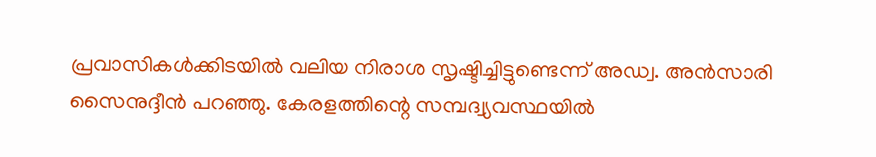പ്രവാസികൾക്കിടയിൽ വലിയ നിരാശ സൃഷ്ടിച്ചിട്ടുണ്ടെന്ന് അഡ്വ. അൻസാരി സൈനുദ്ദീൻ പറഞ്ഞു. കേരളത്തിന്റെ സമ്പദ്വ്യവസ്ഥയിൽ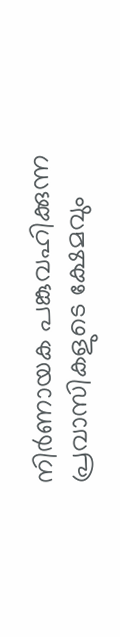നിർണായക പങ്കുവഹിക്കുന്ന പ്രവാസികളുടെ ക്ഷേമവും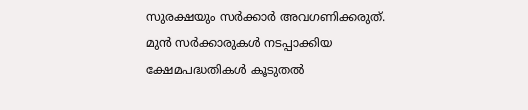സുരക്ഷയും സർക്കാർ അവഗണിക്കരുത്. മുൻ സർക്കാരുകൾ നടപ്പാക്കിയ ക്ഷേമപദ്ധതികൾ കൂടുതൽ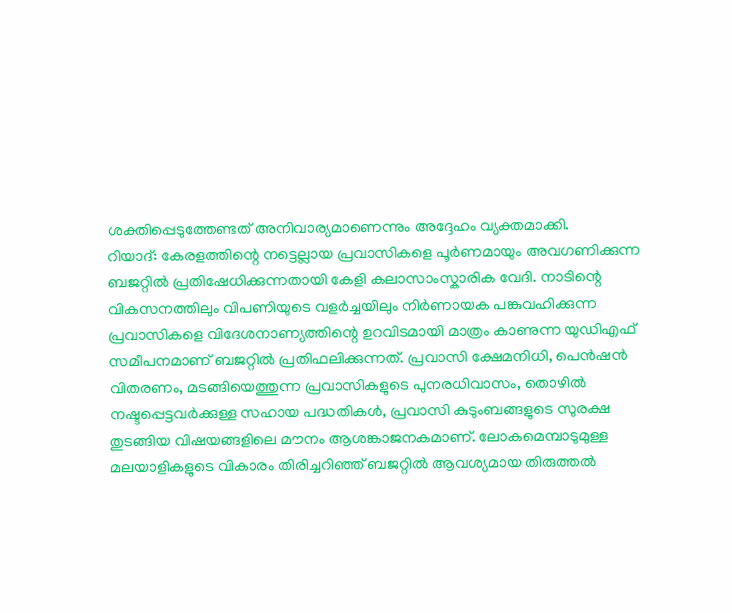ശക്തിപ്പെടുത്തേണ്ടത് അനിവാര്യമാണെന്നും അദ്ദേഹം വ്യക്തമാക്കി.
റിയാദ്: കേരളത്തിന്റെ നട്ടെല്ലായ പ്രവാസികളെ പൂർണമായും അവഗണിക്കുന്ന ബജറ്റിൽ പ്രതിഷേധിക്കുന്നതായി കേളി കലാസാംസ്കാരിക വേദി. നാടിന്റെ വികസനത്തിലും വിപണിയുടെ വളർച്ചയിലും നിർണായക പങ്കുവഹിക്കുന്ന പ്രവാസികളെ വിദേശനാണ്യത്തിന്റെ ഉറവിടമായി മാത്രം കാണുന്ന യുഡിഎഫ് സമീപനമാണ് ബജറ്റിൽ പ്രതിഫലിക്കുന്നത്. പ്രവാസി ക്ഷേമനിധി, പെൻഷൻ വിതരണം, മടങ്ങിയെത്തുന്ന പ്രവാസികളുടെ പുനരധിവാസം, തൊഴിൽ നഷ്ടപ്പെട്ടവർക്കുള്ള സഹായ പദ്ധതികൾ, പ്രവാസി കുടുംബങ്ങളുടെ സുരക്ഷ തുടങ്ങിയ വിഷയങ്ങളിലെ മൗനം ആശങ്കാജനകമാണ്. ലോകമെമ്പാടുമുള്ള മലയാളികളുടെ വികാരം തിരിച്ചറിഞ്ഞ് ബജറ്റിൽ ആവശ്യമായ തിരുത്തൽ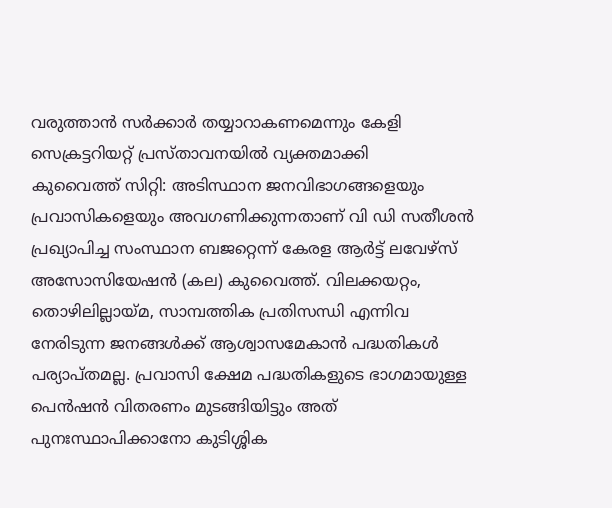വരുത്താൻ സർക്കാർ തയ്യാറാകണമെന്നും കേളി സെക്രട്ടറിയറ്റ് പ്രസ്താവനയിൽ വ്യക്തമാക്കി
കുവൈത്ത് സിറ്റി: അടിസ്ഥാന ജനവിഭാഗങ്ങളെയും പ്രവാസികളെയും അവഗണിക്കുന്നതാണ് വി ഡി സതീശൻ പ്രഖ്യാപിച്ച സംസ്ഥാന ബജറ്റെന്ന് കേരള ആർട്ട് ലവേഴ്സ് അസോസിയേഷൻ (കല) കുവൈത്ത്. വിലക്കയറ്റം, തൊഴിലില്ലായ്മ, സാമ്പത്തിക പ്രതിസന്ധി എന്നിവ നേരിടുന്ന ജനങ്ങൾക്ക് ആശ്വാസമേകാൻ പദ്ധതികൾ പര്യാപ്തമല്ല. പ്രവാസി ക്ഷേമ പദ്ധതികളുടെ ഭാഗമായുള്ള പെൻഷൻ വിതരണം മുടങ്ങിയിട്ടും അത് പുനഃസ്ഥാപിക്കാനോ കുടിശ്ശിക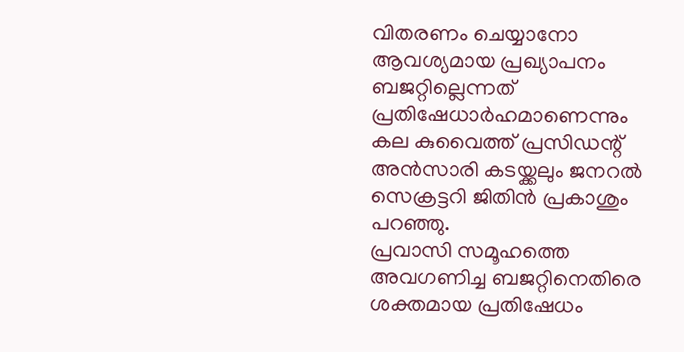വിതരണം ചെയ്യാനോ ആവശ്യമായ പ്രഖ്യാപനം ബജറ്റില്ലെന്നത് പ്രതിഷേധാർഹമാണെന്നും കല കുവൈത്ത് പ്രസിഡന്റ് അൻസാരി കടയ്ക്കലും ജനറൽ സെക്രട്ടറി ജിതിൻ പ്രകാശും പറഞ്ഞു.
പ്രവാസി സമൂഹത്തെ അവഗണിച്ച ബജറ്റിനെതിരെ ശക്തമായ പ്രതിഷേധം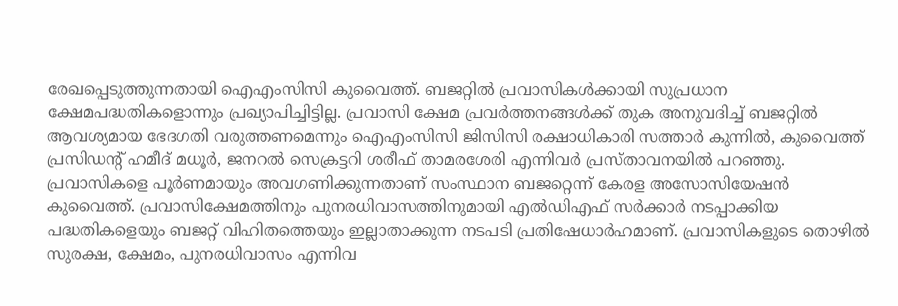രേഖപ്പെടുത്തുന്നതായി ഐഎംസിസി കുവൈത്ത്. ബജറ്റിൽ പ്രവാസികൾക്കായി സുപ്രധാന ക്ഷേമപദ്ധതികളൊന്നും പ്രഖ്യാപിച്ചിട്ടില്ല. പ്രവാസി ക്ഷേമ പ്രവർത്തനങ്ങൾക്ക് തുക അനുവദിച്ച് ബജറ്റിൽ ആവശ്യമായ ഭേദഗതി വരുത്തണമെന്നും ഐഎംസിസി ജിസിസി രക്ഷാധികാരി സത്താർ കുന്നിൽ, കുവൈത്ത് പ്രസിഡന്റ് ഹമീദ് മധൂർ, ജനറൽ സെക്രട്ടറി ശരീഫ് താമരശേരി എന്നിവർ പ്രസ്താവനയിൽ പറഞ്ഞു.
പ്രവാസികളെ പൂർണമായും അവഗണിക്കുന്നതാണ് സംസ്ഥാന ബജറ്റെന്ന് കേരള അസോസിയേഷൻ കുവൈത്ത്. പ്രവാസിക്ഷേമത്തിനും പുനരധിവാസത്തിനുമായി എൽഡിഎഫ് സർക്കാർ നടപ്പാക്കിയ പദ്ധതികളെയും ബജറ്റ് വിഹിതത്തെയും ഇല്ലാതാക്കുന്ന നടപടി പ്രതിഷേധാർഹമാണ്. പ്രവാസികളുടെ തൊഴിൽ സുരക്ഷ, ക്ഷേമം, പുനരധിവാസം എന്നിവ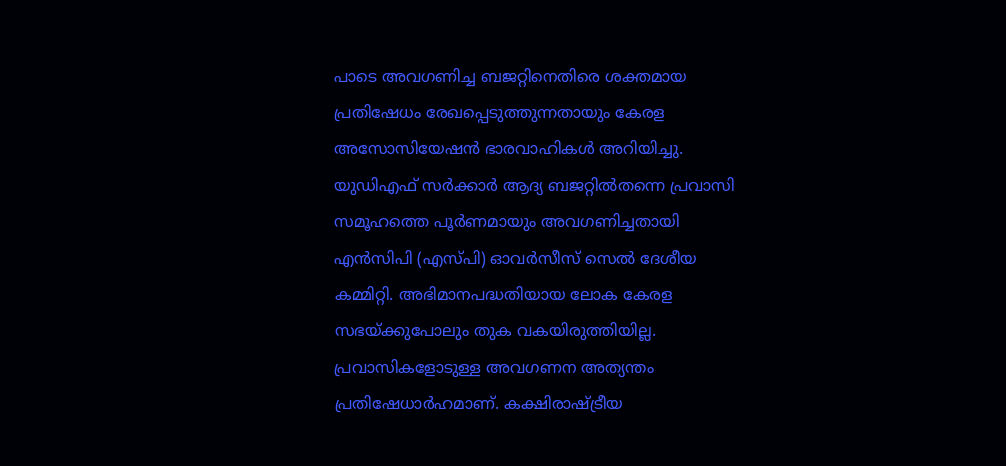പാടെ അവഗണിച്ച ബജറ്റിനെതിരെ ശക്തമായ പ്രതിഷേധം രേഖപ്പെടുത്തുന്നതായും കേരള അസോസിയേഷൻ ഭാരവാഹികൾ അറിയിച്ചു.
യുഡിഎഫ് സർക്കാർ ആദ്യ ബജറ്റിൽതന്നെ പ്രവാസി സമൂഹത്തെ പൂർണമായും അവഗണിച്ചതായി എൻസിപി (എസ്പി) ഓവർസീസ് സെൽ ദേശീയ കമ്മിറ്റി. അഭിമാനപദ്ധതിയായ ലോക കേരള സഭയ്ക്കുപോലും തുക വകയിരുത്തിയില്ല. പ്രവാസികളോടുള്ള അവഗണന അത്യന്തം പ്രതിഷേധാർഹമാണ്. കക്ഷിരാഷ്ട്രീയ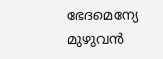ഭേദമെന്യേ മുഴുവൻ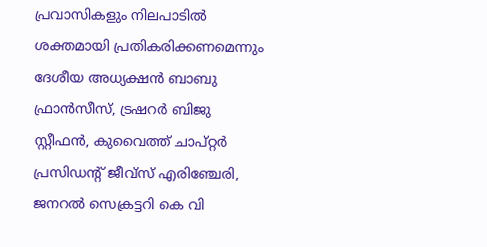പ്രവാസികളും നിലപാടിൽ ശക്തമായി പ്രതികരിക്കണമെന്നും ദേശീയ അധ്യക്ഷൻ ബാബു ഫ്രാൻസീസ്, ട്രഷറർ ബിജു സ്റ്റീഫൻ, കുവൈത്ത് ചാപ്റ്റർ പ്രസിഡന്റ് ജീവ്സ് എരിഞ്ചേരി, ജനറൽ സെക്രട്ടറി കെ വി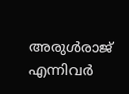അരുൾരാജ് എന്നിവർ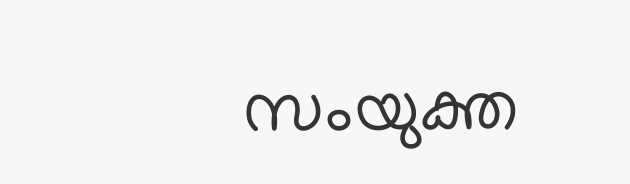സംയുക്ത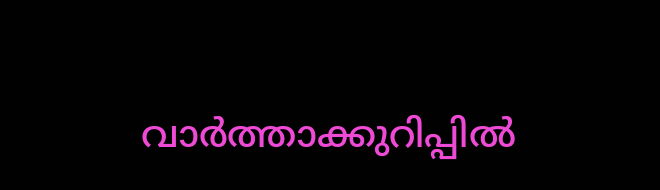വാർത്താക്കുറിപ്പിൽ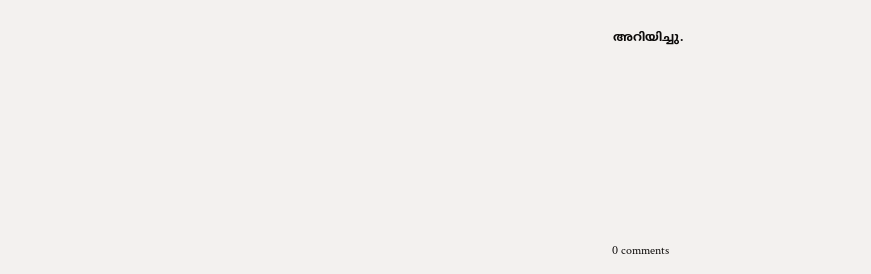അറിയിച്ചു.










0 comments